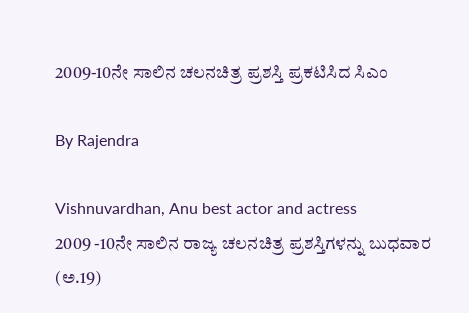2009-10ನೇ ಸಾಲಿನ ಚಲನಚಿತ್ರ ಪ್ರಶಸ್ತಿ ಪ್ರಕಟಿಸಿದ ಸಿಎಂ

By Rajendra

Vishnuvardhan, Anu best actor and actress
2009 -10ನೇ ಸಾಲಿನ ರಾಜ್ಯ ಚಲನಚಿತ್ರ ಪ್ರಶಸ್ತಿಗಳನ್ನು ಬುಧವಾರ (ಅ.19)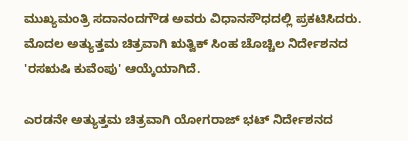ಮುಖ್ಯಮಂತ್ರಿ ಸದಾನಂದಗೌಡ ಅವರು ವಿಧಾನಸೌಧದಲ್ಲಿ ಪ್ರಕಟಿಸಿದರು. ಮೊದಲ ಅತ್ಯುತ್ತಮ ಚಿತ್ರವಾಗಿ ಋತ್ವಿಕ್ ಸಿಂಹ ಚೊಚ್ಚಿಲ ನಿರ್ದೇಶನದ 'ರಸಋಷಿ ಕುವೆಂಪು' ಆಯ್ಕೆಯಾಗಿದೆ.

ಎರಡನೇ ಅತ್ಯುತ್ತಮ ಚಿತ್ರವಾಗಿ ಯೋಗರಾಜ್ ಭಟ್ ನಿರ್ದೇಶನದ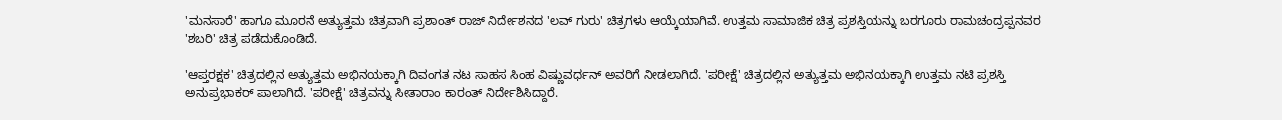'ಮನಸಾರೆ' ಹಾಗೂ ಮೂರನೆ ಅತ್ಯುತ್ತಮ ಚಿತ್ರವಾಗಿ ಪ್ರಶಾಂತ್ ರಾಜ್ ನಿರ್ದೇಶನದ 'ಲವ್ ಗುರು' ಚಿತ್ರಗಳು ಆಯ್ಕೆಯಾಗಿವೆ. ಉತ್ತಮ ಸಾಮಾಜಿಕ ಚಿತ್ರ ಪ್ರಶಸ್ತಿಯನ್ನು ಬರಗೂರು ರಾಮಚಂದ್ರಪ್ಪನವರ 'ಶಬರಿ' ಚಿತ್ರ ಪಡೆದುಕೊಂಡಿದೆ.

'ಆಪ್ತರಕ್ಷಕ' ಚಿತ್ರದಲ್ಲಿನ ಅತ್ಯುತ್ತಮ ಅಭಿನಯಕ್ಕಾಗಿ ದಿವಂಗತ ನಟ ಸಾಹಸ ಸಿಂಹ ವಿಷ್ಣುವರ್ಧನ್ ಅವರಿಗೆ ನೀಡಲಾಗಿದೆ. 'ಪರೀಕ್ಷೆ' ಚಿತ್ರದಲ್ಲಿನ ಅತ್ಯುತ್ತಮ ಅಭಿನಯಕ್ಕಾಗಿ ಉತ್ತಮ ನಟಿ ಪ್ರಶಸ್ತಿ ಅನುಪ್ರಭಾಕರ್ ಪಾಲಾಗಿದೆ. 'ಪರೀಕ್ಷೆ' ಚಿತ್ರವನ್ನು ಸೀತಾರಾಂ ಕಾರಂತ್ ನಿರ್ದೇಶಿಸಿದ್ದಾರೆ.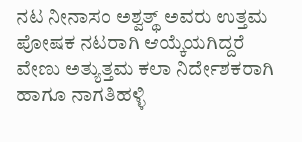ನಟ ನೀನಾಸಂ ಅಶ್ವತ್ಥ್ ಅವರು ಉತ್ತಮ ಪೋಷಕ ನಟರಾಗಿ ಆಯ್ಕೆಯಗಿದ್ದರೆ ವೇಣು ಅತ್ಯುತ್ತಮ ಕಲಾ ನಿರ್ದೇಶಕರಾಗಿ ಹಾಗೂ ನಾಗತಿಹಳ್ಳಿ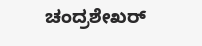ಚಂದ್ರಶೇಖರ್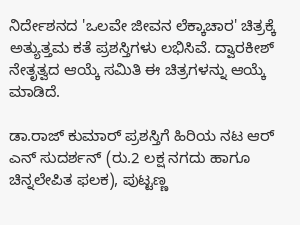ನಿರ್ದೇಶನದ 'ಒಲವೇ ಜೀವನ ಲೆಕ್ಕಾಚಾರ' ಚಿತ್ರಕ್ಕೆ ಅತ್ಯುತ್ತಮ ಕತೆ ಪ್ರಶಸ್ತಿಗಳು ಲಭಿಸಿವೆ. ದ್ವಾರಕೀಶ್ ನೇತೃತ್ವದ ಆಯ್ಕೆ ಸಮಿತಿ ಈ ಚಿತ್ರಗಳನ್ನು ಆಯ್ಕೆ ಮಾಡಿದೆ.

ಡಾ.ರಾಜ್ ಕುಮಾರ್ ಪ್ರಶಸ್ತಿಗೆ ಹಿರಿಯ ನಟ ಆರ್ ಎನ್ ಸುದರ್ಶನ್ (ರು.2 ಲಕ್ಷ ನಗದು ಹಾಗೂ ಚಿನ್ನಲೇಪಿತ ಫಲಕ), ಪುಟ್ಟಣ್ಣ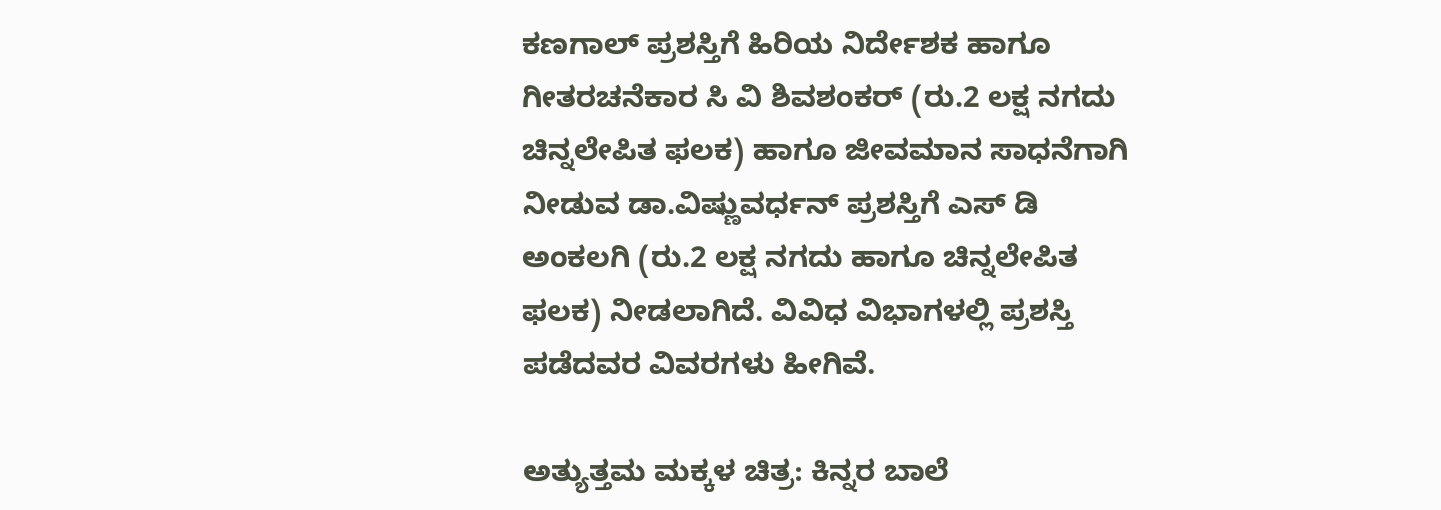ಕಣಗಾಲ್ ಪ್ರಶಸ್ತಿಗೆ ಹಿರಿಯ ನಿರ್ದೇಶಕ ಹಾಗೂ ಗೀತರಚನೆಕಾರ ಸಿ ವಿ ಶಿವಶಂಕರ್ (ರು.2 ಲಕ್ಷ ನಗದು ಚಿನ್ನಲೇಪಿತ ಫಲಕ) ಹಾಗೂ ಜೀವಮಾನ ಸಾಧನೆಗಾಗಿ ನೀಡುವ ಡಾ.ವಿಷ್ಣುವರ್ಧನ್ ಪ್ರಶಸ್ತಿಗೆ ಎಸ್ ಡಿ ಅಂಕಲಗಿ (ರು.2 ಲಕ್ಷ ನಗದು ಹಾಗೂ ಚಿನ್ನಲೇಪಿತ ಫಲಕ) ನೀಡಲಾಗಿದೆ. ವಿವಿಧ ವಿಭಾಗಳಲ್ಲಿ ಪ್ರಶಸ್ತಿ ಪಡೆದವರ ವಿವರಗಳು ಹೀಗಿವೆ.

ಅತ್ಯುತ್ತಮ ಮಕ್ಕಳ ಚಿತ್ರ: ಕಿನ್ನರ ಬಾಲೆ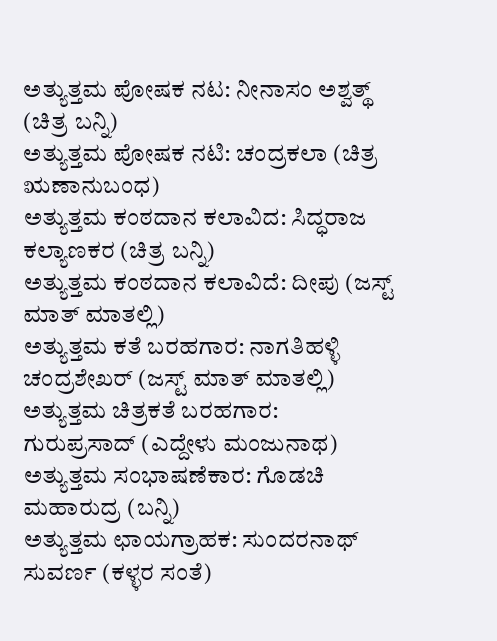ಅತ್ಯುತ್ತಮ ಪೋಷಕ ನಟ: ನೀನಾಸಂ ಅಶ್ವತ್ಥ್ (ಚಿತ್ರ ಬನ್ನಿ)
ಅತ್ಯುತ್ತಮ ಪೋಷಕ ನಟಿ: ಚಂದ್ರಕಲಾ (ಚಿತ್ರ ಋಣಾನುಬಂಧ)
ಅತ್ಯುತ್ತಮ ಕಂಠದಾನ ಕಲಾವಿದ: ಸಿದ್ಧರಾಜ ಕಲ್ಯಾಣಕರ (ಚಿತ್ರ ಬನ್ನಿ)
ಅತ್ಯುತ್ತಮ ಕಂಠದಾನ ಕಲಾವಿದೆ: ದೀಪು (ಜಸ್ಟ್ ಮಾತ್ ಮಾತಲ್ಲಿ)
ಅತ್ಯುತ್ತಮ ಕತೆ ಬರಹಗಾರ: ನಾಗತಿಹಳ್ಳಿ ಚಂದ್ರಶೇಖರ್ (ಜಸ್ಟ್ ಮಾತ್ ಮಾತಲ್ಲಿ)
ಅತ್ಯುತ್ತಮ ಚಿತ್ರಕತೆ ಬರಹಗಾರ: ಗುರುಪ್ರಸಾದ್ (ಎದ್ದೇಳು ಮಂಜುನಾಥ)
ಅತ್ಯುತ್ತಮ ಸಂಭಾಷಣೆಕಾರ: ಗೊಡಚಿ ಮಹಾರುದ್ರ (ಬನ್ನಿ)
ಅತ್ಯುತ್ತಮ ಛಾಯಗ್ರಾಹಕ: ಸುಂದರನಾಥ್ ಸುವರ್ಣ (ಕಳ್ಳರ ಸಂತೆ)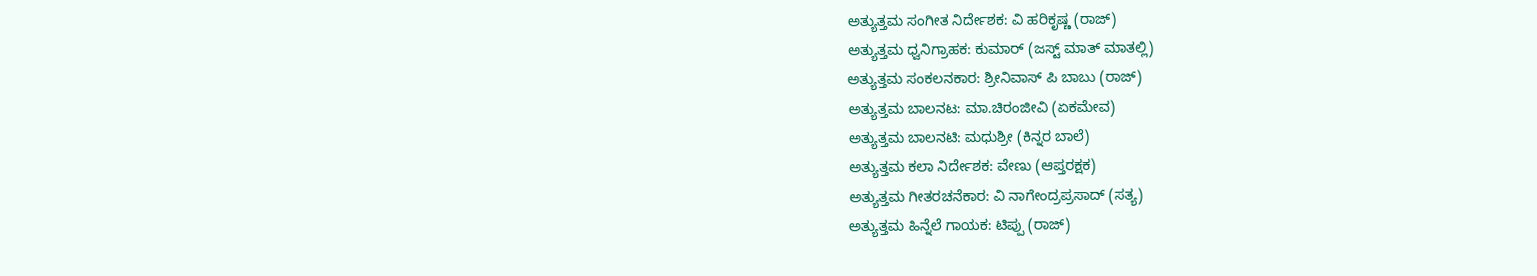ಅತ್ಯುತ್ತಮ ಸಂಗೀತ ನಿರ್ದೇಶಕ: ವಿ ಹರಿಕೃಷ್ಣ (ರಾಜ್)
ಅತ್ಯುತ್ತಮ ಧ್ವನಿಗ್ರಾಹಕ: ಕುಮಾರ್ (ಜಸ್ಟ್ ಮಾತ್ ಮಾತಲ್ಲಿ)
ಅತ್ಯುತ್ತಮ ಸಂಕಲನಕಾರ: ಶ್ರೀನಿವಾಸ್ ಪಿ ಬಾಬು (ರಾಜ್)
ಅತ್ಯುತ್ತಮ ಬಾಲನಟ: ಮಾ.ಚಿರಂಜೀವಿ (ಏಕಮೇವ)
ಅತ್ಯುತ್ತಮ ಬಾಲನಟಿ: ಮಧುಶ್ರೀ (ಕಿನ್ನರ ಬಾಲೆ)
ಅತ್ಯುತ್ತಮ ಕಲಾ ನಿರ್ದೇಶಕ: ವೇಣು (ಆಪ್ತರಕ್ಷಕ)
ಅತ್ಯುತ್ತಮ ಗೀತರಚನೆಕಾರ: ವಿ ನಾಗೇಂದ್ರಪ್ರಸಾದ್ (ಸತ್ಯ)
ಅತ್ಯುತ್ತಮ ಹಿನ್ನೆಲೆ ಗಾಯಕ: ಟಿಪ್ಪು (ರಾಜ್)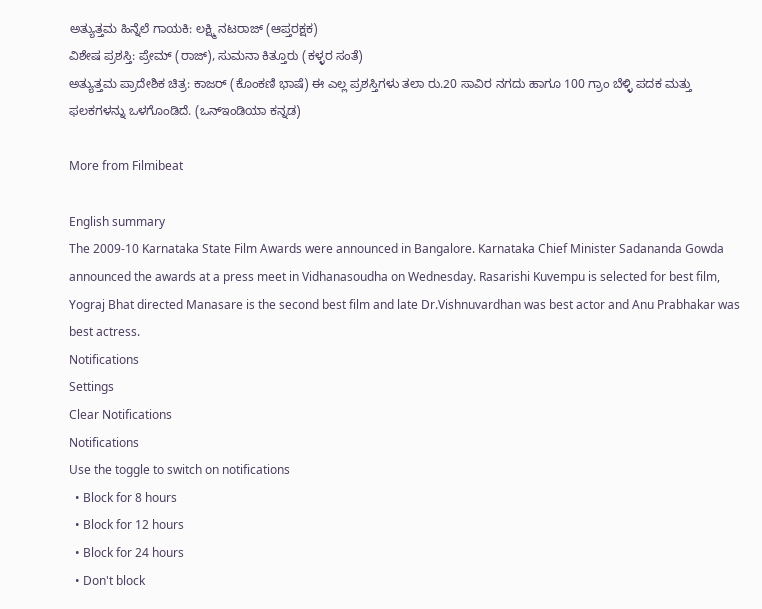ಅತ್ಯುತ್ತಮ ಹಿನ್ನೆಲೆ ಗಾಯಕಿ: ಲಕ್ಷ್ಮಿ ನಟರಾಜ್ (ಆಪ್ತರಕ್ಷಕ)
ವಿಶೇಷ ಪ್ರಶಸ್ತಿ: ಪ್ರೇಮ್ (ರಾಜ್), ಸುಮನಾ ಕಿತ್ತೂರು (ಕಳ್ಳರ ಸಂತೆ)
ಅತ್ಯುತ್ತಮ ಪ್ರಾದೇಶಿಕ ಚಿತ್ರ: ಕಾಜರ್ (ಕೊಂಕಣಿ ಭಾಷೆ) ಈ ಎಲ್ಲ ಪ್ರಶಸ್ತಿಗಳು ತಲಾ ರು.20 ಸಾವಿರ ನಗದು ಹಾಗೂ 100 ಗ್ರಾಂ ಬೆಳ್ಳಿ ಪದಕ ಮತ್ತು ಫಲಕಗಳನ್ನು ಒಳಗೊಂಡಿದೆ. (ಒನ್‌ಇಂಡಿಯಾ ಕನ್ನಡ)

More from Filmibeat

English summary
The 2009-10 Karnataka State Film Awards were announced in Bangalore. Karnataka Chief Minister Sadananda Gowda announced the awards at a press meet in Vidhanasoudha on Wednesday. Rasarishi Kuvempu is selected for best film, Yograj Bhat directed Manasare is the second best film and late Dr.Vishnuvardhan was best actor and Anu Prabhakar was best actress.
Notifications
Settings
Clear Notifications
Notifications
Use the toggle to switch on notifications
  • Block for 8 hours
  • Block for 12 hours
  • Block for 24 hours
  • Don't block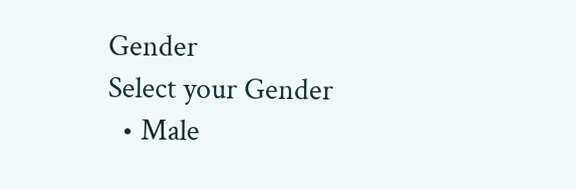Gender
Select your Gender
  • Male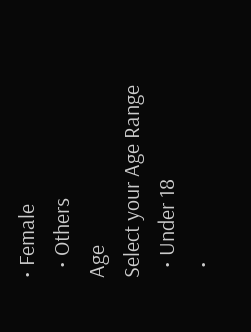• Female
  • Others
Age
Select your Age Range
  • Under 18
  •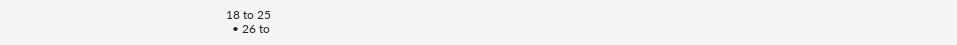18 to 25
  • 26 to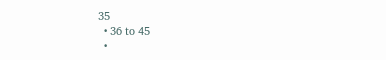35
  • 36 to 45
  •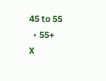45 to 55
  • 55+
X